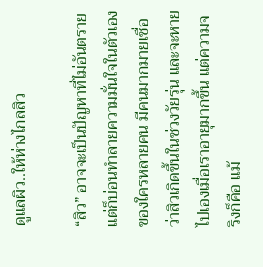ดูแลผิว..ให้ห่างไกลสิว

“สิว” อาจจะเป็นปัญหาที่ไม่อันตรายแต่ก็บ่อนทำลายความมั่นใจในตัวเองของใครหลายคน มีคนมากมายเชื่อว่าสิวเกิดขึ้นในช่วงวัยรุ่น และจะหายไปเองเมื่อเราอายุมากขึ้น แต่ความจริงก็คือ แม้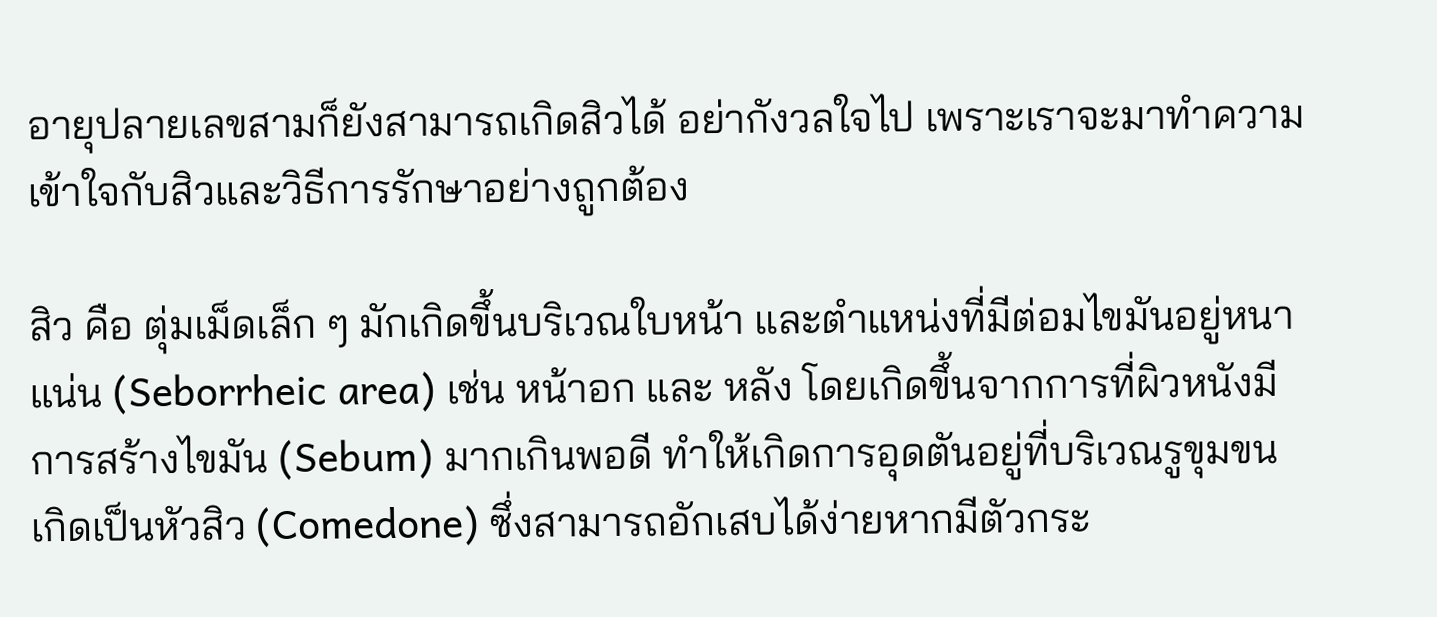อายุปลายเลขสามก็ยังสามารถเกิดสิวได้ อย่ากังวลใจไป เพราะเราจะมาทำความเข้าใจกับสิวและวิธีการรักษาอย่างถูกต้อง

สิว คือ ตุ่มเม็ดเล็ก ๆ มักเกิดขึ้นบริเวณใบหน้า และตำแหน่งที่มีต่อมไขมันอยู่หนาแน่น (Seborrheic area) เช่น หน้าอก และ หลัง โดยเกิดขึ้นจากการที่ผิวหนังมีการสร้างไขมัน (Sebum) มากเกินพอดี ทำให้เกิดการอุดตันอยู่ที่บริเวณรูขุมขน เกิดเป็นหัวสิว (Comedone) ซึ่งสามารถอักเสบได้ง่ายหากมีตัวกระ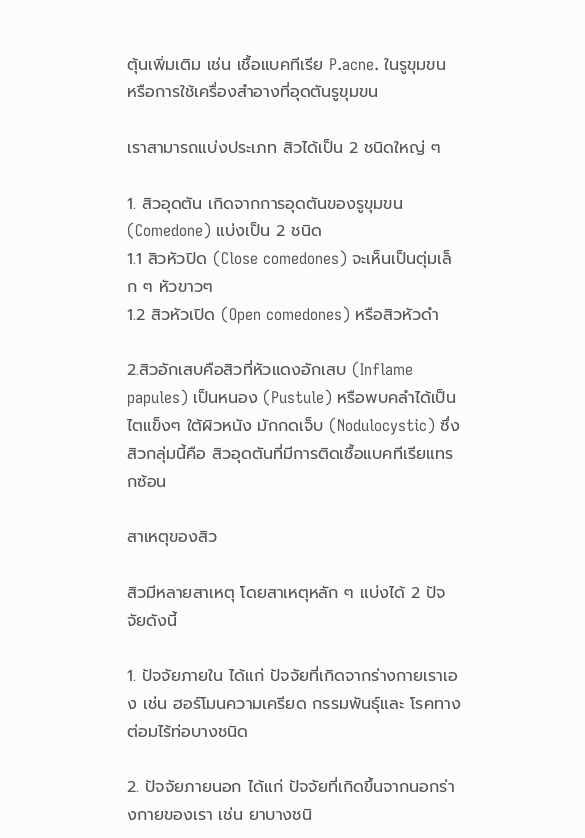ตุ้นเพิ่มเติม เช่น เชื้อแบคทีเรีย P.acne. ในรูขุมขน หรือการใช้เครื่องสำอางที่อุดตันรูขุมขน

เราสามารถแบ่งประเภท สิวได้เป็น 2 ชนิดใหญ่ ๆ

1. สิวอุดตัน เกิดจากการอุดตันของรูขุมขน (Comedone) แบ่งเป็น 2 ชนิด
1.1 สิวหัวปิด (Close comedones) จะเห็นเป็นตุ่มเล็ก ๆ หัวขาวๆ
1.2 สิวหัวเปิด (Open comedones) หรือสิวหัวดำ

2.สิวอักเสบคือสิวที่หัวแดงอักเสบ (Inflame papules) เป็นหนอง (Pustule) หรือพบคลำได้เป็นไตแข็งๆ ใต้ผิวหนัง มักกดเจ็บ (Nodulocystic) ซึ่งสิวกลุ่มนี้คือ สิวอุดตันที่มีการติดเชื้อแบคทีเรียแทรกซ้อน

สาเหตุของสิว

สิวมีหลายสาเหตุ โดยสาเหตุหลัก ๆ แบ่งได้ 2 ปัจจัยดังนี้

1. ปัจจัยภายใน ได้แก่ ปัจจัยที่เกิดจากร่างกายเราเอง เช่น ฮอร์โมนความเครียด กรรมพันธุ์และ โรคทางต่อมไร้ท่อบางชนิด

2. ปัจจัยภายนอก ได้แก่ ปัจจัยที่เกิดขึ้นจากนอกร่างกายของเรา เช่น ยาบางชนิ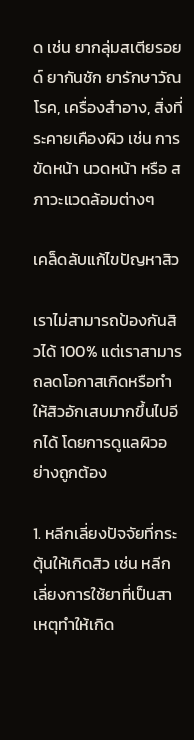ด เช่น ยากลุ่มสเตียรอยด์ ยากันชัก ยารักษาวัณโรค, เครื่องสำอาง, สิ่งที่ระคายเคืองผิว เช่น การขัดหน้า นวดหน้า หรือ สภาวะแวดล้อมต่างๆ

เคล็ดลับแก้ไขปัญหาสิว

เราไม่สามารถป้องกันสิวได้ 100% แต่เราสามารถลดโอกาสเกิดหรือทำให้สิวอักเสบมากขึ้นไปอีกได้ โดยการดูแลผิวอย่างถูกต้อง

1. หลีกเลี่ยงปัจจัยที่กระตุ้นให้เกิดสิว เช่น หลีกเลี่ยงการใช้ยาที่เป็นสาเหตุทำให้เกิด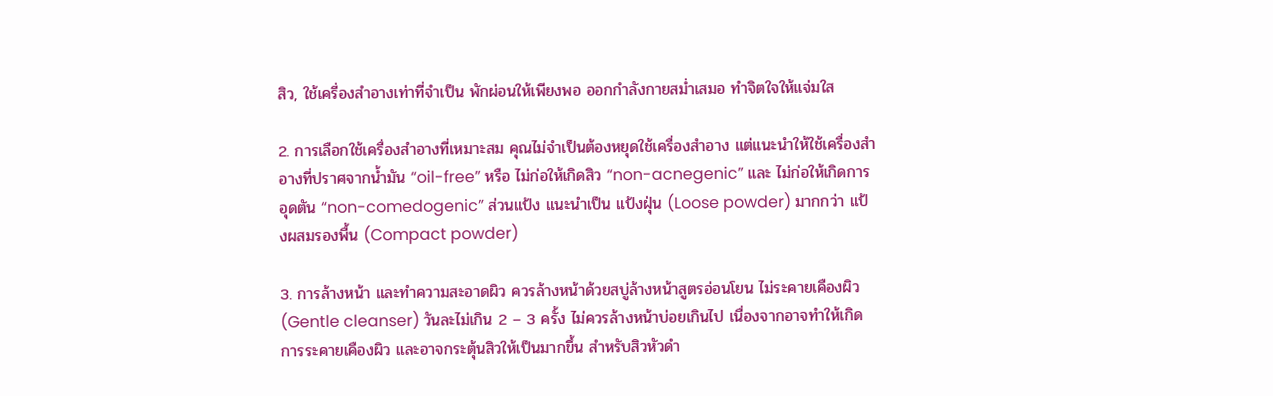สิว, ใช้เครี่องสำอางเท่าที่จำเป็น พักผ่อนให้เพียงพอ ออกกำลังกายสม่ำเสมอ ทำจิตใจให้แจ่มใส

2. การเลือกใช้เครื่องสำอางที่เหมาะสม คุณไม่จำเป็นต้องหยุดใช้เครื่องสำอาง แต่แนะนำให้ใช้เครื่องสำอางที่ปราศจากน้ำมัน “oil-free” หรือ ไม่ก่อให้เกิดสิว “non-acnegenic” และ ไม่ก่อให้เกิดการอุดตัน “non-comedogenic” ส่วนแป้ง แนะนำเป็น แป้งฝุ่น (Loose powder) มากกว่า แป้งผสมรองพื้น (Compact powder)

3. การล้างหน้า และทำความสะอาดผิว ควรล้างหน้าด้วยสบู่ล้างหน้าสูตรอ่อนโยน ไม่ระคายเคืองผิว (Gentle cleanser) วันละไม่เกิน 2 – 3 ครั้ง ไม่ควรล้างหน้าบ่อยเกินไป เนื่องจากอาจทำให้เกิดการระคายเคืองผิว และอาจกระตุ้นสิวให้เป็นมากขึ้น สำหรับสิวหัวดำ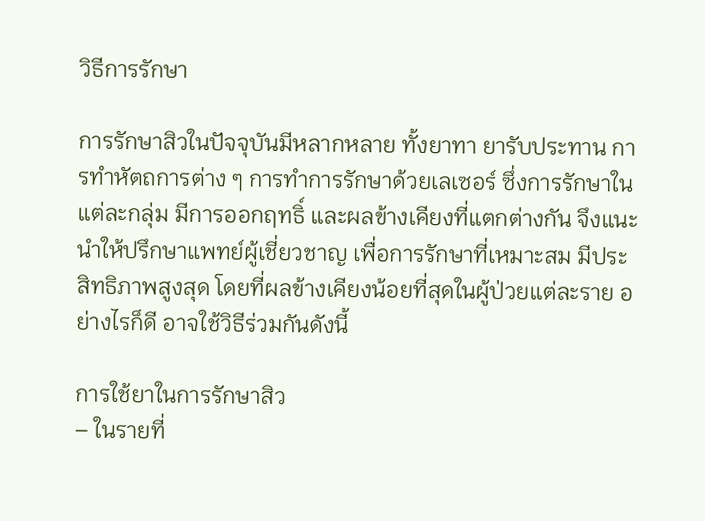วิธีการรักษา

การรักษาสิวในปัจจุบันมีหลากหลาย ทั้งยาทา ยารับประทาน การทำหัตถการต่าง ๆ การทำการรักษาด้วยเลเซอร์ ซึ่งการรักษาในแต่ละกลุ่ม มีการออกฤทธิ์ และผลข้างเคียงที่แตกต่างกัน จึงแนะนำให้ปรึกษาแพทย์ผู้เชี่ยวชาญ เพื่อการรักษาที่เหมาะสม มีประสิทธิภาพสูงสุด โดยที่ผลข้างเคียงน้อยที่สุดในผู้ป่วยแต่ละราย อย่างไรก็ดี อาจใช้วิธีร่วมกันดังนี้

การใช้ยาในการรักษาสิว
– ในรายที่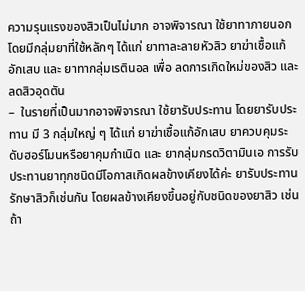ความรุนแรงของสิวเป็นไม่มาก อาจพิจารณา ใช้ยาทาภายนอก โดยมีกลุ่มยาที่ใช้หลักๆ ได้แก่ ยาทาละลายหัวสิว ยาฆ่าเชื้อแก้อักเสบ และ ยาทากลุ่มเรตินอล เพื่อ ลดการเกิดใหม่ของสิว และ ลดสิวอุดตัน
–  ในรายที่เป็นมากอาจพิจารณา ใช้ยารับประทาน โดยยารับประทาน มี 3 กลุ่มใหญ่ ๆ ได้แก่ ยาฆ่าเชื้อแก้อักเสบ ยาควบคุมระดับฮอร์โมนหรือยาคุมกำเนิด และ ยากลุ่มกรดวิตามินเอ การรับประทานยาทุกชนิดมีโอกาสเกิดผลข้างเคียงได้ค่ะ ยารับประทานรักษาสิวก็เช่นกัน โดยผลข้างเคียงขึ้นอยู่กับชนิดของยาสิว เช่น ถ้า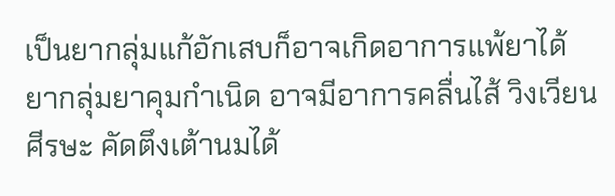เป็นยากลุ่มแก้อักเสบก็อาจเกิดอาการแพ้ยาได้ ยากลุ่มยาคุมกำเนิด อาจมีอาการคลื่นไส้ วิงเวียนศีรษะ คัดตึงเต้านมได้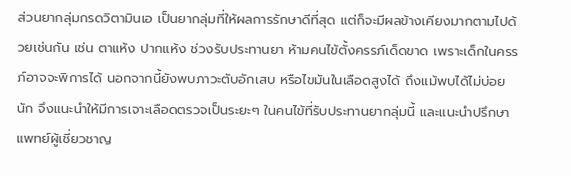ส่วนยากลุ่มกรดวิตามินเอ เป็นยากลุ่มที่ให้ผลการรักษาดีที่สุด แต่ก็จะมีผลข้างเคียงมากตามไปด้วยเช่นกัน เช่น ตาแห้ง ปากแห้ง ช่วงรับประทานยา ห้ามคนไข้ตั้งครรภ์เด็ดขาด เพราะเด็กในครรภ์อาจจะพิการได้ นอกจากนี้ยังพบภาวะตับอักเสบ หรือไขมันในเลือดสูงได้ ถึงแม้พบได้ไม่บ่อยนัก จึงแนะนำให้มีการเจาะเลือดตรวจเป็นระยะๆ ในคนไข้ที่รับประทานยากลุ่มนี้ และแนะนำปรึกษาแพทย์ผู้เชี่ยวชาญ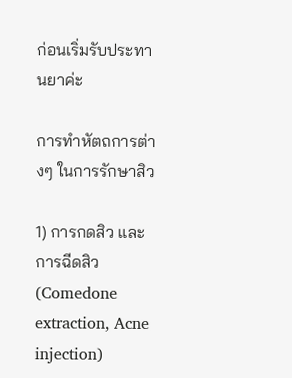ก่อนเริ่มรับประทานยาค่ะ

การทำหัตถการต่างๆ ในการรักษาสิว

1) การกดสิว และ การฉีดสิว (Comedone extraction, Acne injection)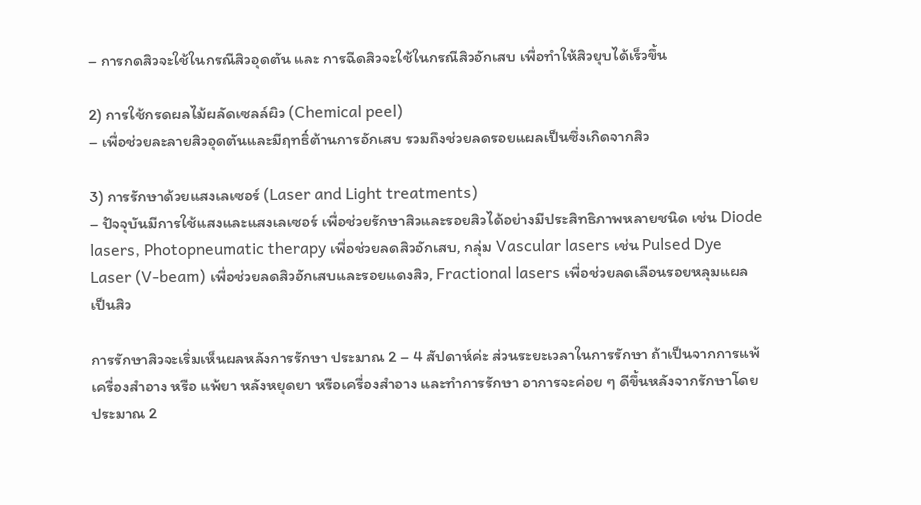– การกดสิวจะใช้ในกรณีสิวอุดตัน และ การฉีดสิวจะใช้ในกรณีสิวอักเสบ เพื่อทำให้สิวยุบได้เร็วขึ้น

2) การใช้กรดผลไม้ผลัดเซลล์ผิว (Chemical peel)
– เพื่อช่วยละลายสิวอุดตันและมีฤทธิ์ต้านการอักเสบ รวมถึงช่วยลดรอยแผลเป็นซึ่งเกิดจากสิว

3) การรักษาด้วยแสงเลเซอร์ (Laser and Light treatments)
– ปัจจุบันมีการใช้แสงและแสงเลเซอร์ เพื่อช่วยรักษาสิวและรอยสิวได้อย่างมีประสิทธิภาพหลายชนิด เช่น Diode lasers, Photopneumatic therapy เพื่อช่วยลดสิวอักเสบ, กลุ่ม Vascular lasers เช่น Pulsed Dye Laser (V-beam) เพื่อช่วยลดสิวอักเสบและรอยแดงสิว, Fractional lasers เพื่อช่วยลดเลือนรอยหลุมแผลเป็นสิว

การรักษาสิวจะเริ่มเห็นผลหลังการรักษา ประมาณ 2 – 4 สัปดาห์ค่ะ ส่วนระยะเวลาในการรักษา ถ้าเป็นจากการแพ้เครื่องสำอาง หรือ แพ้ยา หลังหยุดยา หรือเครื่องสำอาง และทำการรักษา อาการจะค่อย ๆ ดีขึ้นหลังจากรักษาโดยประมาณ 2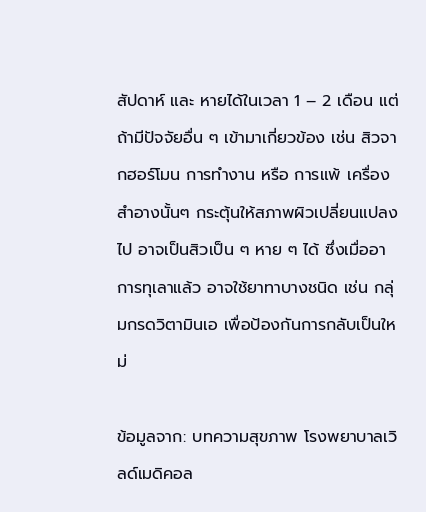สัปดาห์ และ หายได้ในเวลา 1 – 2 เดือน แต่ถ้ามีปัจจัยอื่น ๆ เข้ามาเกี่ยวข้อง เช่น สิวจากฮอร์โมน การทำงาน หรือ การแพ้ เครื่องสำอางนั้นๆ กระตุ้นให้สภาพผิวเปลี่ยนแปลงไป อาจเป็นสิวเป็น ๆ หาย ๆ ได้ ซึ่งเมื่ออาการทุเลาแล้ว อาจใช้ยาทาบางชนิด เช่น กลุ่มกรดวิตามินเอ เพื่อป้องกันการกลับเป็นใหม่

ข้อมูลจาก: บทความสุขภาพ โรงพยาบาลเวิลด์เมดิคอล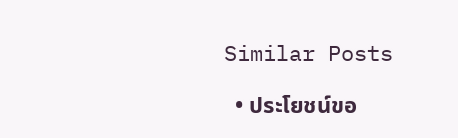Similar Posts

  • ประโยชน์ขอ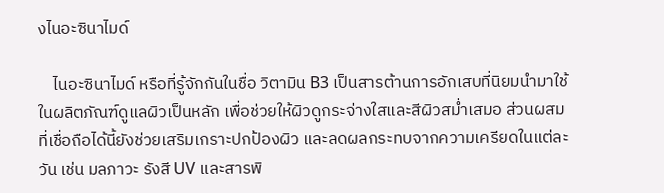งไนอะซินาไมด์

    ไนอะซินาไมด์ หรือที่รู้จักกันในชื่อ วิตามิน B3 เป็นสารต้านการอักเสบที่นิยมนำมาใช้ในผลิตภัณฑ์ดูแลผิวเป็นหลัก เพื่อช่วยให้ผิวดูกระจ่างใสและสีผิวสม่ำเสมอ ส่วนผสมที่เชื่อถือได้นี้ยังช่วยเสริมเกราะปกป้องผิว และลดผลกระทบจากความเครียดในแต่ละวัน เช่น มลภาวะ รังสี UV และสารพิ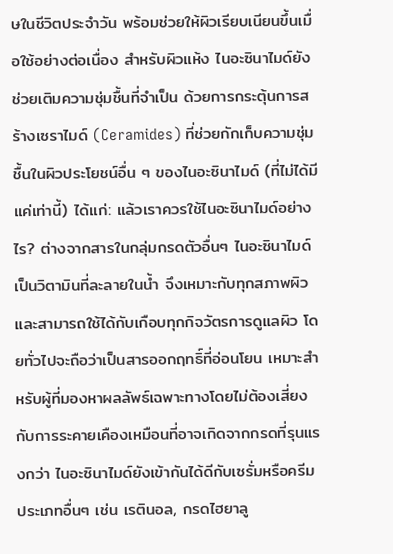ษในชีวิตประจำวัน พร้อมช่วยให้ผิวเรียบเนียนขึ้นเมื่อใช้อย่างต่อเนื่อง สำหรับผิวแห้ง ไนอะซินาไมด์ยังช่วยเติมความชุ่มชื้นที่จำเป็น ด้วยการกระตุ้นการสร้างเซราไมด์ (Ceramides) ที่ช่วยกักเก็บความชุ่มชื้นในผิวประโยชน์อื่น ๆ ของไนอะซินาไมด์ (ที่ไม่ได้มีแค่เท่านี้) ได้แก่: แล้วเราควรใช้ไนอะซินาไมด์อย่างไร? ต่างจากสารในกลุ่มกรดตัวอื่นๆ ไนอะซินาไมด์เป็นวิตามินที่ละลายในน้ำ จึงเหมาะกับทุกสภาพผิวและสามารถใช้ได้กับเกือบทุกกิจวัตรการดูแลผิว โดยทั่วไปจะถือว่าเป็นสารออกฤทธิ์ที่อ่อนโยน เหมาะสำหรับผู้ที่มองหาผลลัพธ์เฉพาะทางโดยไม่ต้องเสี่ยงกับการระคายเคืองเหมือนที่อาจเกิดจากกรดที่รุนแรงกว่า ไนอะซินาไมด์ยังเข้ากันได้ดีกับเซรั่มหรือครีมประเภทอื่นๆ เช่น เรตินอล, กรดไฮยาลู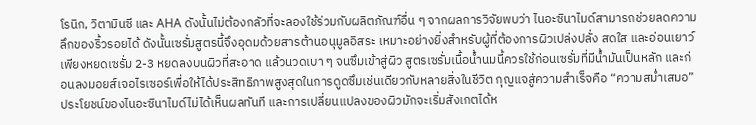โรนิก, วิตามินซี และ AHA ดังนั้นไม่ต้องกลัวที่จะลองใช้ร่วมกับผลิตภัณฑ์อื่น ๆ จากผลการวิจัยพบว่า ไนอะซินาไมด์สามารถช่วยลดความลึกของริ้วรอยได้ ดังนั้นเซรั่มสูตรนี้จึงอุดมด้วยสารต้านอนุมูลอิสระ เหมาะอย่างยิ่งสำหรับผู้ที่ต้องการผิวเปล่งปลั่ง สดใส และอ่อนเยาว์ เพียงหยดเซรั่ม 2-3 หยดลงบนผิวที่สะอาด แล้วนวดเบา ๆ จนซึมเข้าสู่ผิว สูตรเซรั่มเนื้อน้ำนมนี้ควรใช้ก่อนเซรั่มที่มีน้ำมันเป็นหลัก และก่อนลงมอยส์เจอไรเซอร์เพื่อให้ได้ประสิทธิภาพสูงสุดในการดูดซึมเช่นเดียวกับหลายสิ่งในชีวิต กุญแจสู่ความสำเร็จคือ “ความสม่ำเสมอ”ประโยชน์ของไนอะซินาไมด์ไม่ได้เห็นผลทันที และการเปลี่ยนแปลงของผิวมักจะเริ่มสังเกตได้ห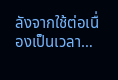ลังจากใช้ต่อเนื่องเป็นเวลา…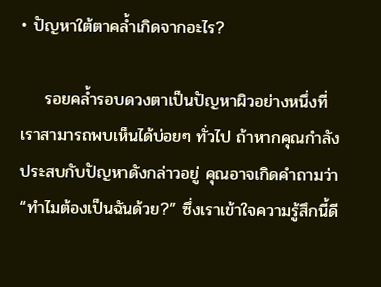• ปัญหาใต้ตาคล้ำเกิดจากอะไร?

    รอยคล้ำรอบดวงตาเป็นปัญหาผิวอย่างหนึ่งที่เราสามารถพบเห็นได้บ่อยๆ ทั่วไป ถ้าหากคุณกำลังประสบกับปัญหาดังกล่าวอยู่ คุณอาจเกิดคำถามว่า “ทำไมต้องเป็นฉันด้วย?” ซึ่งเราเข้าใจความรู้สึกนี้ดี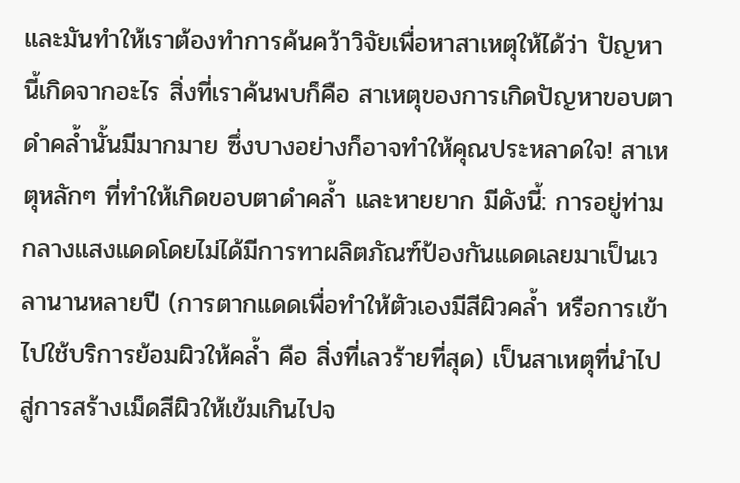และมันทำให้เราต้องทำการค้นคว้าวิจัยเพื่อหาสาเหตุให้ได้ว่า ปัญหานี้เกิดจากอะไร สิ่งที่เราค้นพบก็คือ สาเหตุของการเกิดปัญหาขอบตาดำคล้ำนั้นมีมากมาย ซึ่งบางอย่างก็อาจทำให้คุณประหลาดใจ! สาเหตุหลักๆ ที่ทำให้เกิดขอบตาดำคล้ำ และหายยาก มีดังนี้: การอยู่ท่ามกลางแสงแดดโดยไม่ได้มีการทาผลิตภัณฑ์ป้องกันแดดเลยมาเป็นเวลานานหลายปี (การตากแดดเพื่อทำให้ตัวเองมีสีผิวคล้ำ หรือการเข้าไปใช้บริการย้อมผิวให้คล้ำ คือ สิ่งที่เลวร้ายที่สุด) เป็นสาเหตุที่นำไปสู่การสร้างเม็ดสีผิวให้เข้มเกินไปจ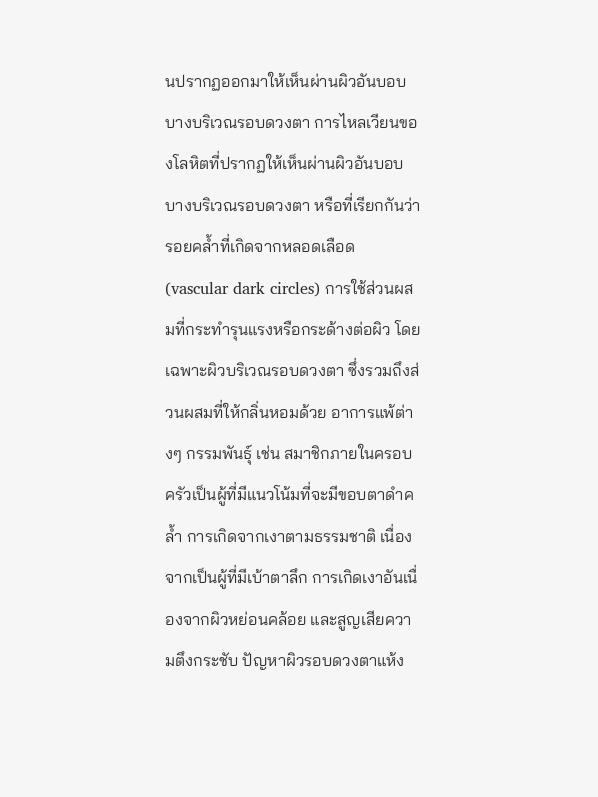นปรากฏออกมาให้เห็นผ่านผิวอันบอบบางบริเวณรอบดวงตา การไหลเวียนของโลหิตที่ปรากฏให้เห็นผ่านผิวอันบอบบางบริเวณรอบดวงตา หรือที่เรียกกันว่า รอยคล้ำที่เกิดจากหลอดเลือด (vascular dark circles) การใช้ส่วนผสมที่กระทำรุนแรงหรือกระด้างต่อผิว โดยเฉพาะผิวบริเวณรอบดวงตา ซึ่งรวมถึงส่วนผสมที่ให้กลิ่นหอมด้วย อาการแพ้ต่างๆ กรรมพันธุ์ เช่น สมาชิกภายในครอบครัวเป็นผู้ที่มีแนวโน้มที่จะมีขอบตาดำคล้ำ การเกิดจากเงาตามธรรมชาติ เนื่องจากเป็นผู้ที่มีเบ้าตาลึก การเกิดเงาอันเนื่องจากผิวหย่อนคล้อย และสูญเสียความตึงกระชับ ปัญหาผิวรอบดวงตาแห้ง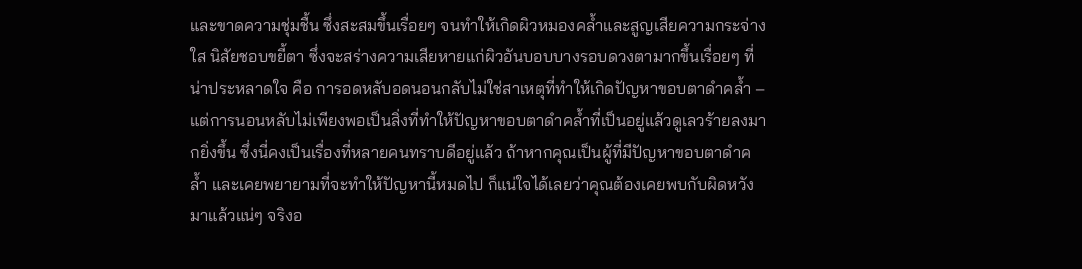และขาดความชุ่มชื้น ซึ่งสะสมขึ้นเรื่อยๆ จนทำให้เกิดผิวหมองคล้ำและสูญเสียความกระจ่างใส นิสัยชอบขยี้ตา ซึ่งจะสร่างความเสียหายแก่ผิวอันบอบบางรอบดวงตามากขึ้นเรื่อยๆ ที่น่าประหลาดใจ คือ การอดหลับอดนอนกลับไม่ใช่สาเหตุที่ทำให้เกิดปัญหาขอบตาดำคล้ำ –แต่การนอนหลับไม่เพียงพอเป็นสิ่งที่ทำให้ปัญหาขอบตาดำคล้ำที่เป็นอยู่แล้วดูเลวร้ายลงมากยิ่งขึ้น ซึ่งนี่คงเป็นเรื่องที่หลายคนทราบดีอยู่แล้ว ถ้าหากคุณเป็นผู้ที่มีปัญหาขอบตาดำคล้ำ และเคยพยายามที่จะทำให้ปัญหานี้หมดไป ก็แน่ใจได้เลยว่าคุณต้องเคยพบกับผิดหวังมาแล้วแน่ๆ จริงอ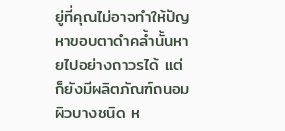ยู่ที่คุณไม่อาจทำให้ปัญหาขอบตาดำคล้ำนั้นหายไปอย่างถาวรได้ แต่ก็ยังมีผลิตภัณฑ์ถนอมผิวบางชนิด ห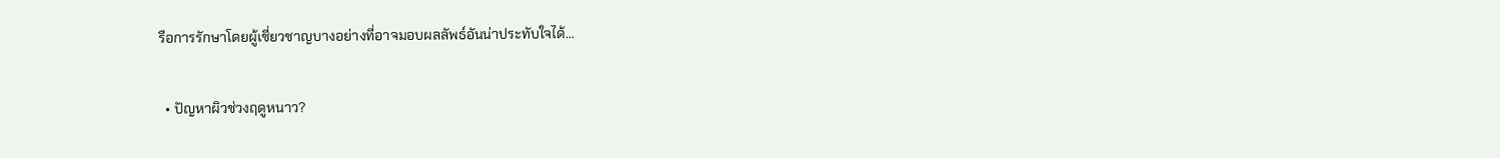รือการรักษาโดยผู้เชี่ยวชาญบางอย่างที่อาจมอบผลลัพธ์อันน่าประทับใจได้…

  • ปัญหาผิวช่วงฤดูหนาว?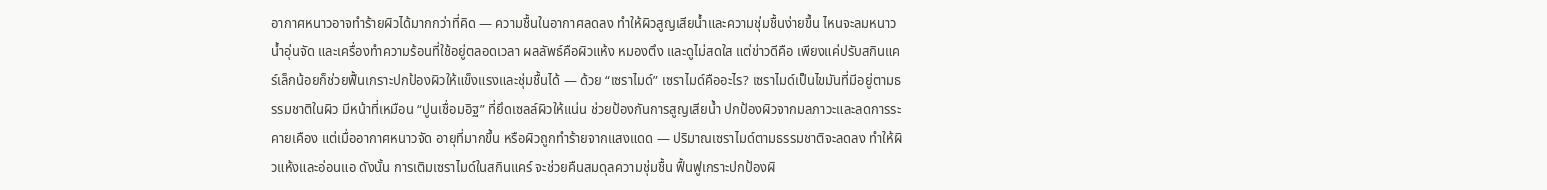อากาศหนาวอาจทำร้ายผิวได้มากกว่าที่คิด — ความชื้นในอากาศลดลง ทำให้ผิวสูญเสียน้ำและความชุ่มชื้นง่ายขึ้น ไหนจะลมหนาว น้ำอุ่นจัด และเครื่องทำความร้อนที่ใช้อยู่ตลอดเวลา ผลลัพธ์คือผิวแห้ง หมองตึง และดูไม่สดใส แต่ข่าวดีคือ เพียงแค่ปรับสกินแคร์เล็กน้อยก็ช่วยฟื้นเกราะปกป้องผิวให้แข็งแรงและชุ่มชื้นได้ — ด้วย “เซราไมด์” เซราไมด์คืออะไร? เซราไมด์เป็นไขมันที่มีอยู่ตามธรรมชาติในผิว มีหน้าที่เหมือน “ปูนเชื่อมอิฐ” ที่ยึดเซลล์ผิวให้แน่น ช่วยป้องกันการสูญเสียน้ำ ปกป้องผิวจากมลภาวะและลดการระคายเคือง แต่เมื่ออากาศหนาวจัด อายุที่มากขึ้น หรือผิวถูกทำร้ายจากแสงแดด — ปริมาณเซราไมด์ตามธรรมชาติจะลดลง ทำให้ผิวแห้งและอ่อนแอ ดังนั้น การเติมเซราไมด์ในสกินแคร์ จะช่วยคืนสมดุลความชุ่มชื้น ฟื้นฟูเกราะปกป้องผิ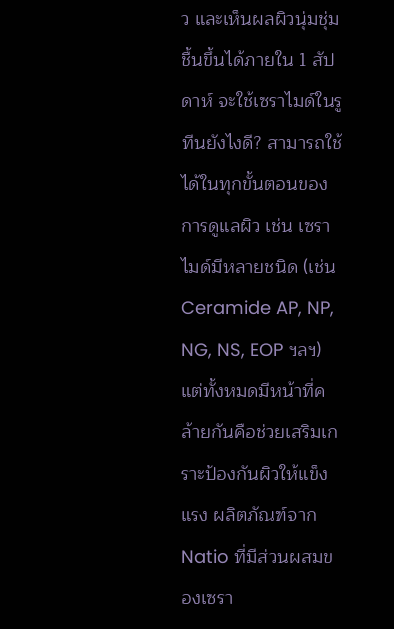ว และเห็นผลผิวนุ่มชุ่มชื้นขึ้นได้ภายใน 1 สัปดาห์ จะใช้เซราไมด์ในรูทีนยังไงดี? สามารถใช้ได้ในทุกขั้นตอนของการดูแลผิว เช่น เซราไมด์มีหลายชนิด (เช่น Ceramide AP, NP, NG, NS, EOP ฯลฯ) แต่ทั้งหมดมีหน้าที่คล้ายกันคือช่วยเสริมเกราะป้องกันผิวให้แข็งแรง ผลิตภัณฑ์จาก Natio ที่มีส่วนผสมของเซรา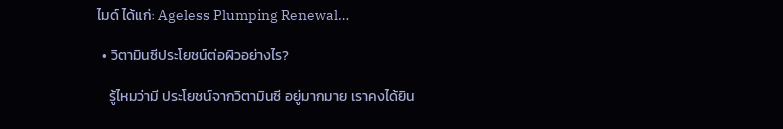ไมด์ ได้แก่: Ageless Plumping Renewal…

  • วิตามินซีประโยชน์ต่อผิวอย่างไร?

    รู้ไหมว่ามี ประโยชน์จากวิตามินซี อยู่มากมาย เราคงได้ยิน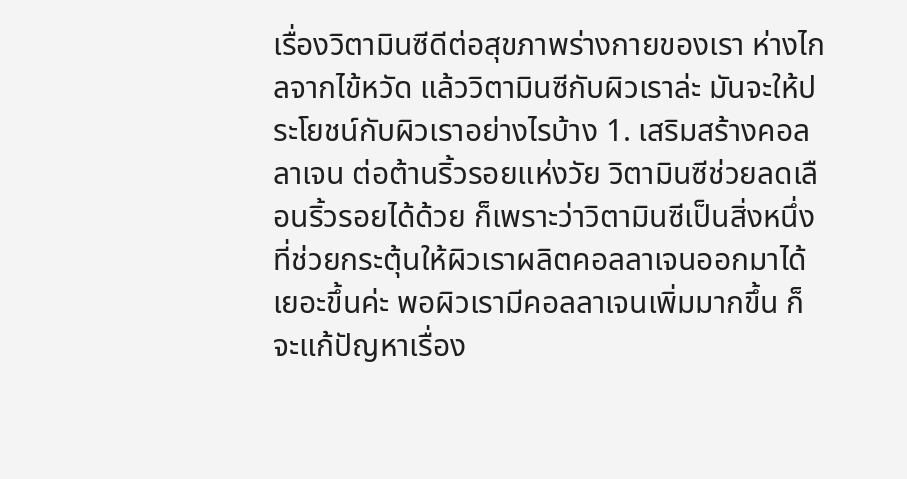เรื่องวิตามินซีดีต่อสุขภาพร่างกายของเรา ห่างไกลจากไข้หวัด แล้ววิตามินซีกับผิวเราล่ะ มันจะให้ประโยชน์กับผิวเราอย่างไรบ้าง 1. เสริมสร้างคอลลาเจน ต่อต้านริ้วรอยแห่งวัย วิตามินซีช่วยลดเลือนริ้วรอยได้ด้วย ก็เพราะว่าวิตามินซีเป็นสิ่งหนึ่งที่ช่วยกระตุ้นให้ผิวเราผลิตคอลลาเจนออกมาได้เยอะขึ้นค่ะ พอผิวเรามีคอลลาเจนเพิ่มมากขึ้น ก็จะแก้ปัญหาเรื่อง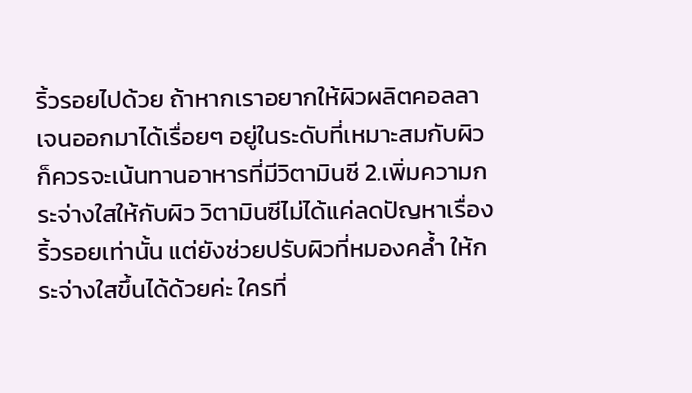ริ้วรอยไปด้วย ถ้าหากเราอยากให้ผิวผลิตคอลลาเจนออกมาได้เรื่อยๆ อยู่ในระดับที่เหมาะสมกับผิว ก็ควรจะเน้นทานอาหารที่มีวิตามินซี 2.เพิ่มความกระจ่างใสให้กับผิว วิตามินซีไม่ได้แค่ลดปัญหาเรื่องริ้วรอยเท่านั้น แต่ยังช่วยปรับผิวที่หมองคล้ำ ให้กระจ่างใสขึ้นได้ด้วยค่ะ ใครที่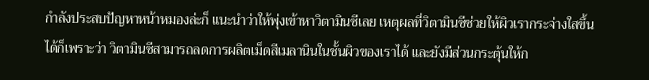กำลังประสบปัญหาหน้าหมองล่ะก็ แนะนำว่าให้พุ่งเข้าหาวิตามินซีเลย เหตุผลที่วิตามินซีช่วยให้ผิวเรากระจ่างใสขึ้นได้ก็เพราะว่า วิตามินซีสามารถลดการผลิตเม็ดสีเมลานินในชั้นผิวของเราได้ และยังมีส่วนกระตุ้นให้ก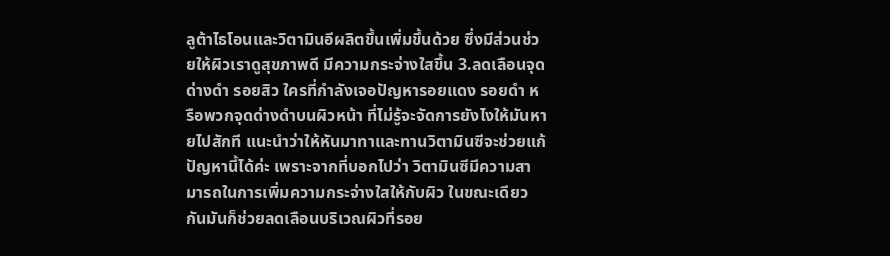ลูต้าไธโอนและวิตามินอีผลิตขึ้นเพิ่มขึ้นด้วย ซึ่งมีส่วนช่วยให้ผิวเราดูสุขภาพดี มีความกระจ่างใสขึ้น 3.ลดเลือนจุดด่างดำ รอยสิว ใครที่กำลังเจอปัญหารอยแดง รอยดำ หรือพวกจุดด่างดำบนผิวหน้า ที่ไม่รู้จะจัดการยังไงให้มันหายไปสักที แนะนำว่าให้หันมาทาและทานวิตามินซีจะช่วยแก้ปัญหานี้ได้ค่ะ เพราะจากที่บอกไปว่า วิตามินซีมีความสามารถในการเพิ่มความกระจ่างใสให้กับผิว ในขณะเดียวกันมันก็ช่วยลดเลือนบริเวณผิวที่รอย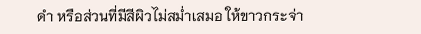ดำ หรือส่วนที่มีสีผิวไม่สม่ำเสมอ ให้ขาวกระจ่า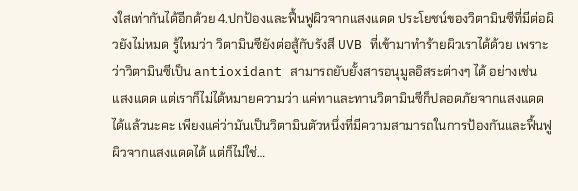งใสเท่ากันได้อีกด้วย 4.ปกป้องและฟื้นฟูผิวจากแสงแดด ประโยชน์ของวิตามินซีที่มีต่อผิวยังไม่หมด รู้ไหมว่า วิตามินซียังต่อสู้กับรังสี UVB ที่เข้ามาทำร้ายผิวเราได้ด้วย เพราะว่าวิตามินซีเป็น antioxidant สามารถยับยั้งสารอนุมูลอิสระต่างๆ ได้ อย่างเช่น แสงแดด แต่เราก็ไม่ได้หมายความว่า แค่ทาและทานวิตามินซีก็ปลอดภัยจากแสงแดดได้แล้วนะคะ เพียงแค่ว่ามันเป็นวิตามินตัวหนึ่งที่มีความสามารถในการป้องกันและฟื้นฟูผิวจากแสงแดดได้ แต่ก็ไม่ใช่…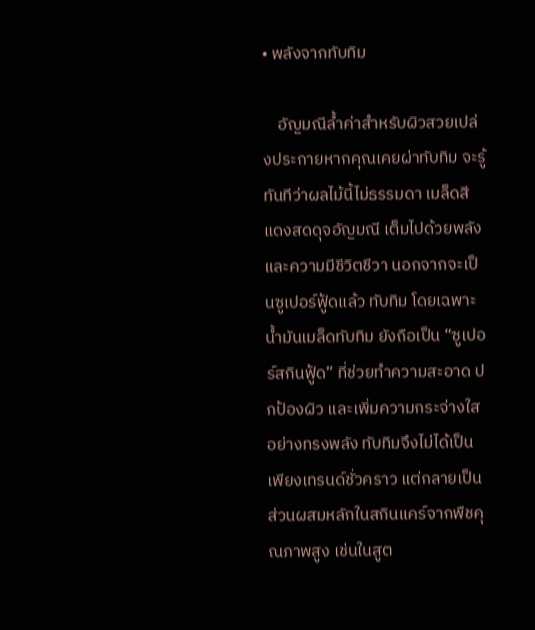• พลังจากทับทิม

    อัญมณีล้ำค่าสำหรับผิวสวยเปล่งประกายหากคุณเคยผ่าทับทิม จะรู้ทันทีว่าผลไม้นี้ไม่ธรรมดา เมล็ดสีแดงสดดุจอัญมณี เต็มไปด้วยพลังและความมีชีวิตชีวา นอกจากจะเป็นซูเปอร์ฟู้ดแล้ว ทับทิม โดยเฉพาะน้ำมันเมล็ดทับทิม ยังถือเป็น “ซูเปอร์สกินฟู้ด” ที่ช่วยทำความสะอาด ปกป้องผิว และเพิ่มความกระจ่างใสอย่างทรงพลัง ทับทิมจึงไม่ได้เป็นเพียงเทรนด์ชั่วคราว แต่กลายเป็นส่วนผสมหลักในสกินแคร์จากพืชคุณภาพสูง เช่นในสูต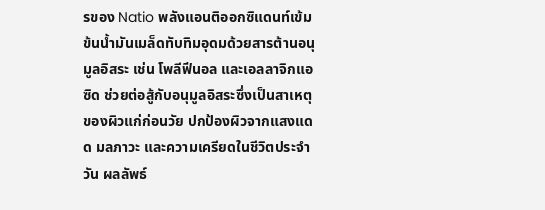รของ Natio พลังแอนติออกซิแดนท์เข้มข้นน้ำมันเมล็ดทับทิมอุดมด้วยสารต้านอนุมูลอิสระ เช่น โพลีฟีนอล และเอลลาจิกแอซิด ช่วยต่อสู้กับอนุมูลอิสระซึ่งเป็นสาเหตุของผิวแก่ก่อนวัย ปกป้องผิวจากแสงแดด มลภาวะ และความเครียดในชีวิตประจำวัน ผลลัพธ์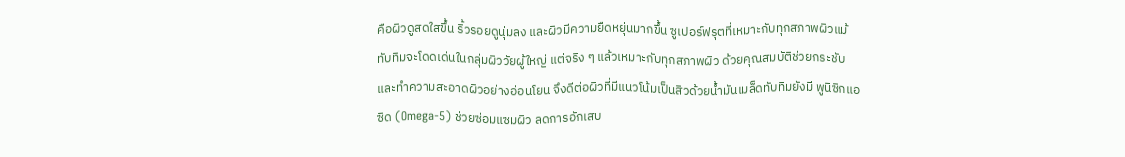คือผิวดูสดใสขึ้น ริ้วรอยดูนุ่มลง และผิวมีความยืดหยุ่นมากขึ้น ซูเปอร์ฟรุตที่เหมาะกับทุกสภาพผิวแม้ทับทิมจะโดดเด่นในกลุ่มผิววัยผู้ใหญ่ แต่จริง ๆ แล้วเหมาะกับทุกสภาพผิว ด้วยคุณสมบัติช่วยกระชับและทำความสะอาดผิวอย่างอ่อนโยน จึงดีต่อผิวที่มีแนวโน้มเป็นสิวด้วยน้ำมันเมล็ดทับทิมยังมี พูนิซิกแอซิด (Omega-5) ช่วยซ่อมแซมผิว ลดการอักเสบ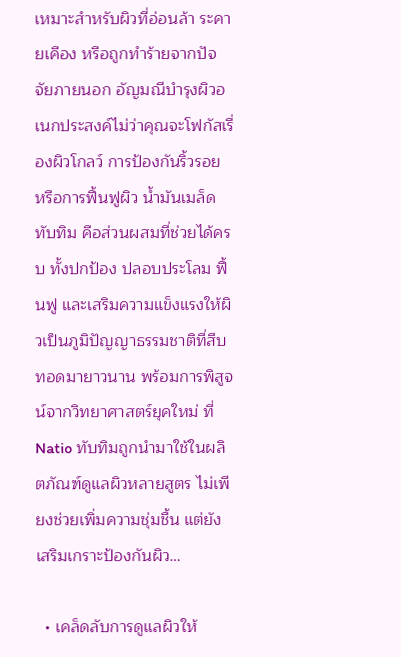เหมาะสำหรับผิวที่อ่อนล้า ระคายเคือง หรือถูกทำร้ายจากปัจจัยภายนอก อัญมณีบำรุงผิวอเนกประสงค์ไม่ว่าคุณจะโฟกัสเรื่องผิวโกลว์ การป้องกันริ้วรอย หรือการฟื้นฟูผิว น้ำมันเมล็ดทับทิม คือส่วนผสมที่ช่วยได้ครบ ทั้งปกป้อง ปลอบประโลม ฟื้นฟู และเสริมความแข็งแรงให้ผิวเป็นภูมิปัญญาธรรมชาติที่สืบทอดมายาวนาน พร้อมการพิสูจน์จากวิทยาศาสตร์ยุคใหม่ ที่ Natio ทับทิมถูกนำมาใช้ในผลิตภัณฑ์ดูแลผิวหลายสูตร ไม่เพียงช่วยเพิ่มความชุ่มชื้น แต่ยังเสริมเกราะป้องกันผิว…

  • เคล็ดลับการดูแลผิวให้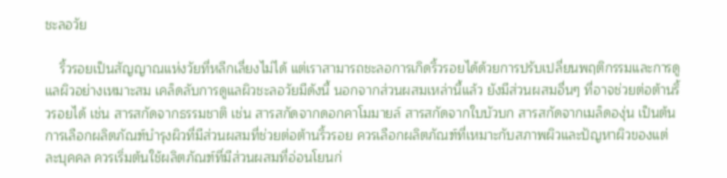ชะลอวัย

    ริ้วรอยเป็นสัญญาณแห่งวัยที่หลีกเลี่ยงไม่ได้ แต่เราสามารถชะลอการเกิดริ้วรอยได้ด้วยการปรับเปลี่ยนพฤติกรรมและการดูแลผิวอย่างเหมาะสม เคล็ดลับการดูแลผิวชะลอวัยมีดังนี้ นอกจากส่วนผสมเหล่านี้แล้ว ยังมีส่วนผสมอื่นๆ ที่อาจช่วยต่อต้านริ้วรอยได้ เช่น สารสกัดจากธรรมชาติ เช่น สารสกัดจากดอกคาโมมายล์ สารสกัดจากใบบัวบก สารสกัดจากเมล็ดองุ่น เป็นต้น การเลือกผลิตภัณฑ์บำรุงผิวที่มีส่วนผสมที่ช่วยต่อต้านริ้วรอย ควรเลือกผลิตภัณฑ์ที่เหมาะกับสภาพผิวและปัญหาผิวของแต่ละบุคคล ควรเริ่มต้นใช้ผลิตภัณฑ์ที่มีส่วนผสมที่อ่อนโยนก่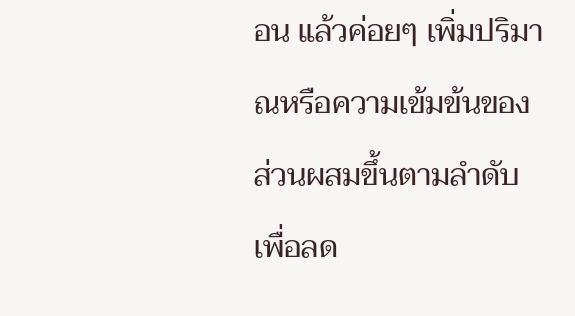อน แล้วค่อยๆ เพิ่มปริมาณหรือความเข้มข้นของส่วนผสมขึ้นตามลำดับ เพื่อลด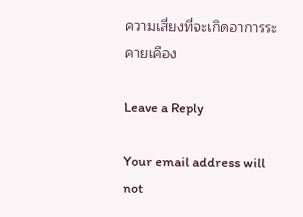ความเสี่ยงที่จะเกิดอาการระคายเคือง

Leave a Reply

Your email address will not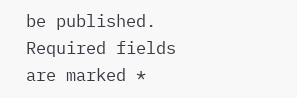be published. Required fields are marked *